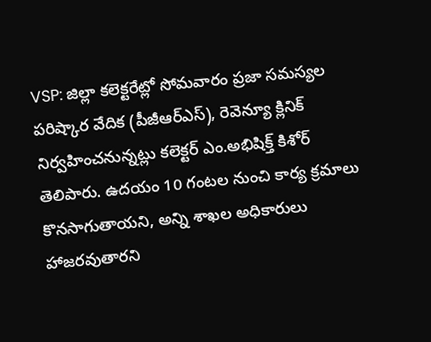VSP: జిల్లా కలెక్టరేట్లో సోమవారం ప్రజా సమస్యల పరిష్కార వేదిక (పీజీఆర్ఎస్), రెవెన్యూ క్లినిక్ నిర్వహించనున్నట్లు కలెక్టర్ ఎం.అభిషిక్త్ కిశోర్ తెలిపారు. ఉదయం 10 గంటల నుంచి కార్య క్రమాలు కొనసాగుతాయని, అన్ని శాఖల అధికారులు హాజరవుతారని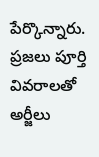పేర్కొన్నారు. ప్రజలు పూర్తి వివరాలతో అర్జీలు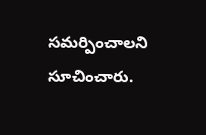సమర్పించాలని సూచించారు.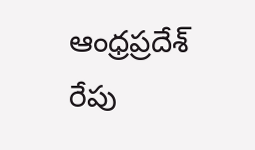ఆంధ్రప్రదేశ్
రేపు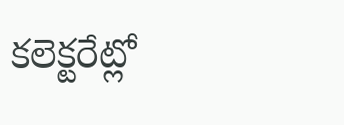కలెక్టరేట్లో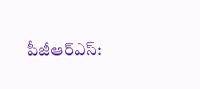పీజీఆర్ఎస్: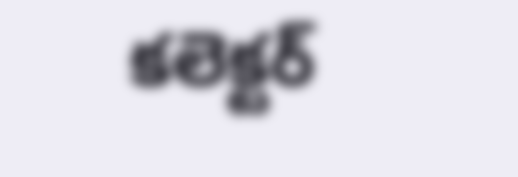కలెక్టర్